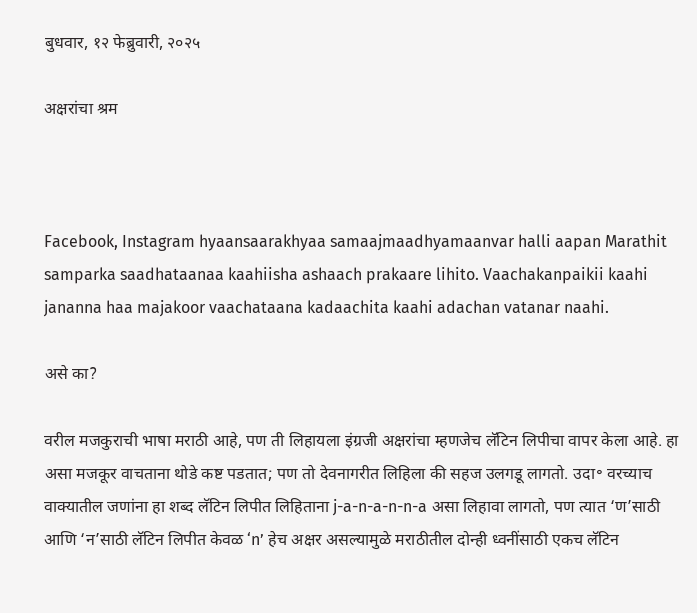बुधवार, १२ फेब्रुवारी, २०२५

अक्षरांचा श्रम



Facebook, Instagram hyaansaarakhyaa samaajmaadhyamaanvar halli aapan Marathit samparka saadhataanaa kaahiisha ashaach prakaare lihito. Vaachakanpaikii kaahi jananna haa majakoor vaachataana kadaachita kaahi adachan vatanar naahi.

असे का?

वरील मजकुराची भाषा मराठी आहे, पण ती लिहायला इंग्रजी अक्षरांचा म्हणजेच लॅटिन लिपीचा वापर केला आहे. हा असा मजकूर वाचताना थोडे कष्ट पडतात; पण तो देवनागरीत लिहिला की सहज उलगडू लागतो. उदा॰ वरच्याच वाक्यातील जणांना हा शब्द लॅटिन लिपीत लिहिताना j-a-n-a-n-n-a असा लिहावा लागतो, पण त्यात ‘ण’साठी आणि ‘न’साठी लॅटिन लिपीत केवळ ‘n’ हेच अक्षर असल्यामुळे मराठीतील दोन्ही ध्वनींसाठी एकच लॅटिन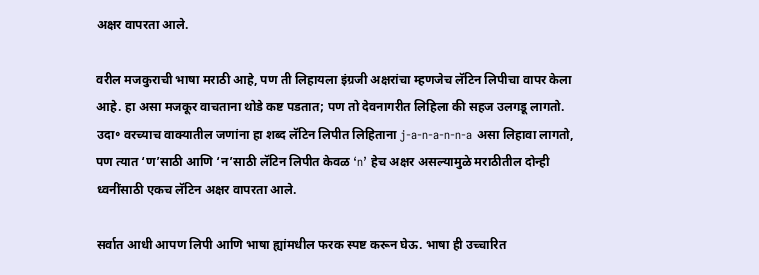अक्षर वापरता आले.

वरील मजकुराची भाषा मराठी आहे, पण ती लिहायला इंग्रजी अक्षरांचा म्हणजेच लॅटिन लिपीचा वापर केला आहे. हा असा मजकूर वाचताना थोडे कष्ट पडतात; पण तो देवनागरीत लिहिला की सहज उलगडू लागतो. उदा॰ वरच्याच वाक्यातील जणांना हा शब्द लॅटिन लिपीत लिहिताना j-a-n-a-n-n-a असा लिहावा लागतो, पण त्यात ‘ण’साठी आणि ‘न’साठी लॅटिन लिपीत केवळ ‘n’ हेच अक्षर असल्यामुळे मराठीतील दोन्ही ध्वनींसाठी एकच लॅटिन अक्षर वापरता आले.

सर्वात आधी आपण लिपी आणि भाषा ह्यांमधील फरक स्पष्ट करून घेऊ. भाषा ही उच्चारित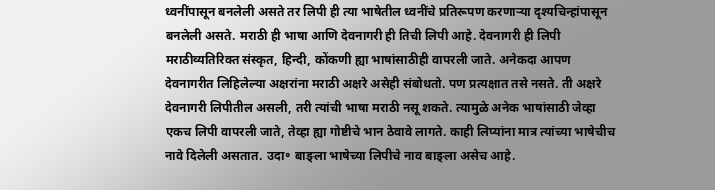ध्वनींपासून बनलेली असते तर लिपी ही त्या भाषेतील ध्वनींचे प्रतिरूपण करणाऱ्या दृश्यचिन्हांपासून बनलेली असते. मराठी ही भाषा आणि देवनागरी ही तिची लिपी आहे. देवनागरी ही लिपी मराठीव्यतिरिक्त संस्कृत, हिन्दी, कोंकणी ह्या भाषांसाठीही वापरली जाते. अनेकदा आपण देवनागरीत लिहिलेल्या अक्षरांना मराठी अक्षरे असेही संबोधतो. पण प्रत्यक्षात तसे नसते. ती अक्षरे देवनागरी लिपीतील असली, तरी त्यांची भाषा मराठी नसू शकते. त्यामुळे अनेक भाषांसाठी जेव्हा एकच लिपी वापरली जाते, तेव्हा ह्या गोष्टीचे भान ठेवावे लागते. काही लिप्यांना मात्र त्यांच्या भाषेचीच नावे दिलेली असतात. उदा॰ बाङ्ला भाषेच्या लिपीचे नाव बाङ्ला असेच आहे.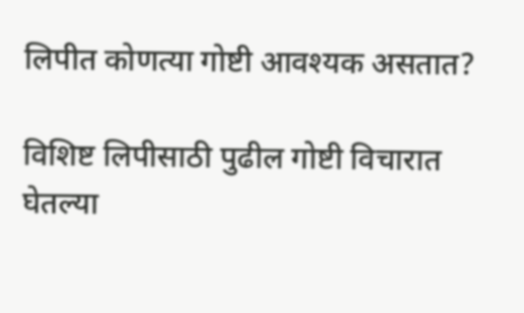लिपीत कोणत्या गोष्टी आवश्यक असतात?

विशिष्ट लिपीसाठी पुढील गोष्टी विचारात घेतल्या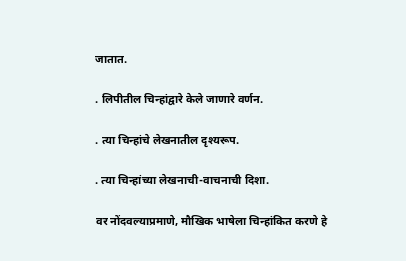जातात.

. लिपीतील चिन्हांद्वारे केले जाणारे वर्णन.

. त्या चिन्हांचे लेखनातील दृश्यरूप.

. त्या चिन्हांच्या लेखनाची-वाचनाची दिशा.

वर नोंदवल्याप्रमाणे, मौखिक भाषेला चिन्हांकित करणे हे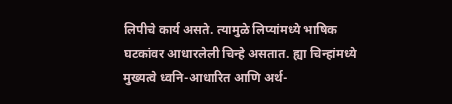लिपीचे कार्य असते. त्यामुळे लिप्यांमध्ये भाषिक घटकांवर आधारलेली चिन्हे असतात. ह्या चिन्हांमध्ये मुख्यत्वे ध्वनि-आधारित आणि अर्थ-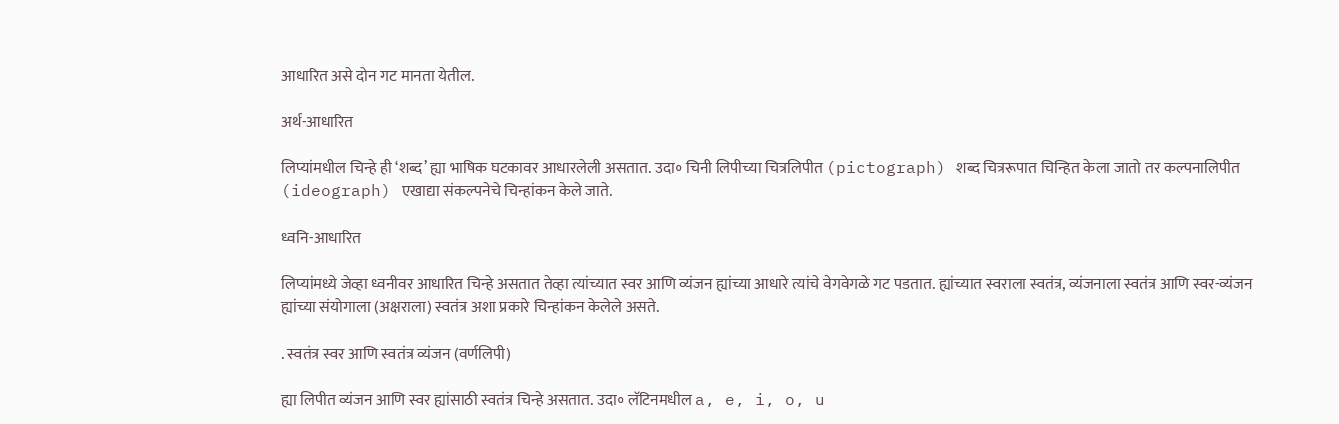आधारित असे दोन गट मानता येतील.

अर्थ-आधारित

लिप्यांमधील चिन्हे ही ‘शब्द’ ह्या भाषिक घटकावर आधारलेली असतात. उदा॰ चिनी लिपीच्या चित्रलिपीत (pictograph) शब्द चित्ररूपात चिन्हित केला जातो तर कल्पनालिपीत (ideograph) एखाद्या संकल्पनेचे चिन्हांकन केले जाते.

ध्वनि-आधारित

लिप्यांमध्ये जेव्हा ध्वनीवर आधारित चिन्हे असतात तेव्हा त्यांच्यात स्वर आणि व्यंजन ह्यांच्या आधारे त्यांचे वेगवेगळे गट पडतात. ह्यांच्यात स्वराला स्वतंत्र, व्यंजनाला स्वतंत्र आणि स्वर-व्यंजन ह्यांच्या संयोगाला (अक्षराला) स्वतंत्र अशा प्रकारे चिन्हांकन केलेले असते.

. स्वतंत्र स्वर आणि स्वतंत्र व्यंजन (वर्णलिपी)

ह्या लिपीत व्यंजन आणि स्वर ह्यांसाठी स्वतंत्र चिन्हे असतात. उदा॰ लॅटिनमधील a, e, i, o, u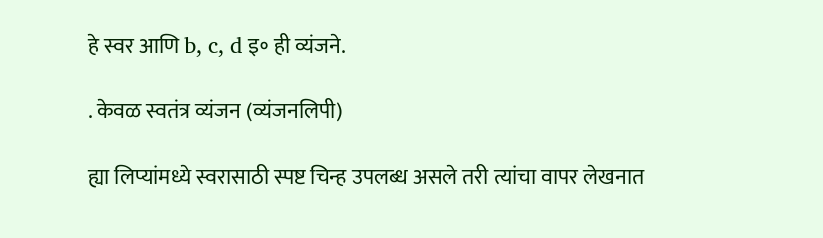हे स्वर आणि b, c, d इ॰ ही व्यंजने.

. केवळ स्वतंत्र व्यंजन (व्यंजनलिपी)

ह्या लिप्यांमध्ये स्वरासाठी स्पष्ट चिन्ह उपलब्ध असले तरी त्यांचा वापर लेखनात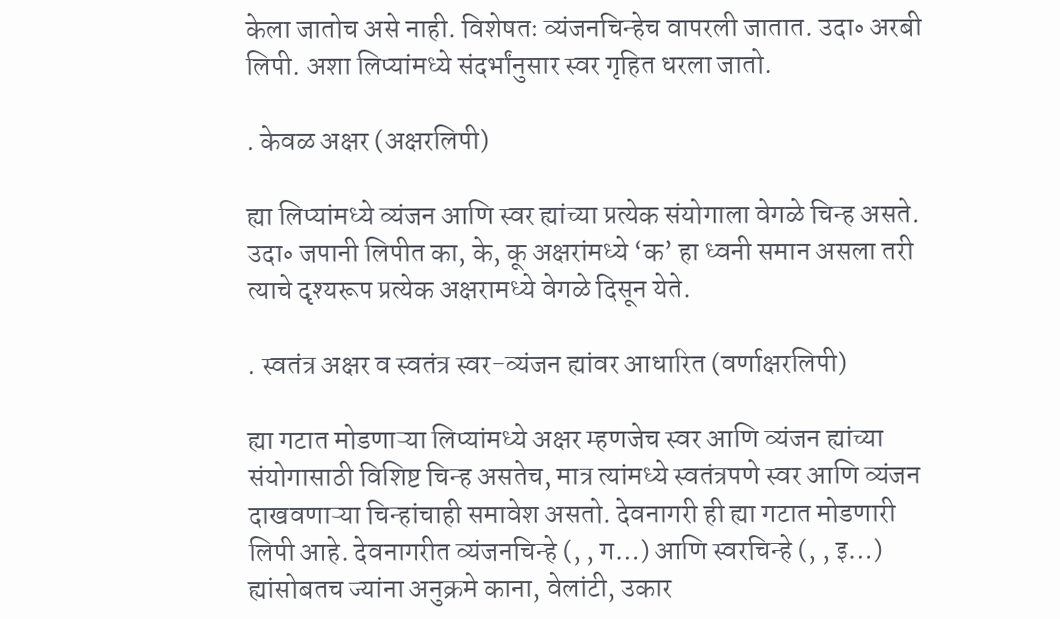केला जातोच असे नाही. विशेषतः व्यंजनचिन्हेच वापरली जातात. उदा॰ अरबी लिपी. अशा लिप्यांमध्ये संदर्भांनुसार स्वर गृहित धरला जातो.

. केवळ अक्षर (अक्षरलिपी)

ह्या लिप्यांमध्ये व्यंजन आणि स्वर ह्यांच्या प्रत्येक संयोगाला वेगळे चिन्ह असते. उदा॰ जपानी लिपीत का, के, कू अक्षरांमध्ये ‘क’ हा ध्वनी समान असला तरी त्याचे दृश्यरूप प्रत्येक अक्षरामध्ये वेगळे दिसून येते.

. स्वतंत्र अक्षर व स्वतंत्र स्वर-व्यंजन ह्यांवर आधारित (वर्णाक्षरलिपी)

ह्या गटात मोडणाऱ्या लिप्यांमध्ये अक्षर म्हणजेच स्वर आणि व्यंजन ह्यांच्या संयोगासाठी विशिष्ट चिन्ह असतेच, मात्र त्यांमध्ये स्वतंत्रपणे स्वर आणि व्यंजन दाखवणाऱ्या चिन्हांचाही समावेश असतो. देवनागरी ही ह्या गटात मोडणारी लिपी आहे. देवनागरीत व्यंजनचिन्हे (, , ग…) आणि स्वरचिन्हे (, , इ…) ह्यांसोबतच ज्यांना अनुक्रमे काना, वेलांटी, उकार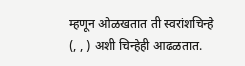म्हणून ओळखतात ती स्वरांशचिन्हे (, , ) अशी चिन्हेही आढळतात.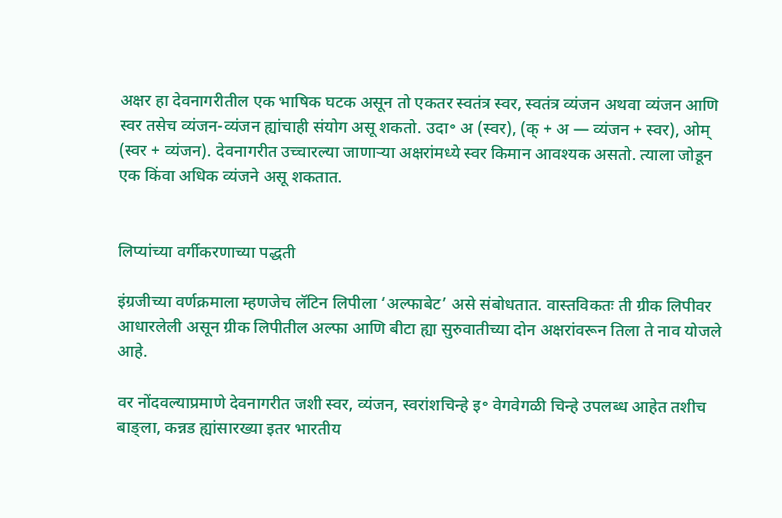अक्षर हा देवनागरीतील एक भाषिक घटक असून तो एकतर स्वतंत्र स्वर, स्वतंत्र व्यंजन अथवा व्यंजन आणि स्वर तसेच व्यंजन-व्यंजन ह्यांचाही संयोग असू शकतो. उदा॰ अ (स्वर), (क् + अ — व्यंजन + स्वर), ओम् (स्वर + व्यंजन). देवनागरीत उच्चारल्या जाणाऱ्या अक्षरांमध्ये स्वर किमान आवश्यक असतो. त्याला जोडून एक किंवा अधिक व्यंजने असू शकतात.


लिप्यांच्या वर्गीकरणाच्या पद्धती

इंग्रजीच्या वर्णक्रमाला म्हणजेच लॅटिन लिपीला ‘अल्फाबेट’ असे संबोधतात. वास्तविकतः ती ग्रीक लिपीवर आधारलेली असून ग्रीक लिपीतील अल्फा आणि बीटा ह्या सुरुवातीच्या दोन अक्षरांवरून तिला ते नाव योजले आहे.

वर नोंदवल्याप्रमाणे देवनागरीत जशी स्वर, व्यंजन, स्वरांशचिन्हे इ॰ वेगवेगळी चिन्हे उपलब्ध आहेत तशीच बाङ्ला, कन्नड ह्यांसारख्या इतर भारतीय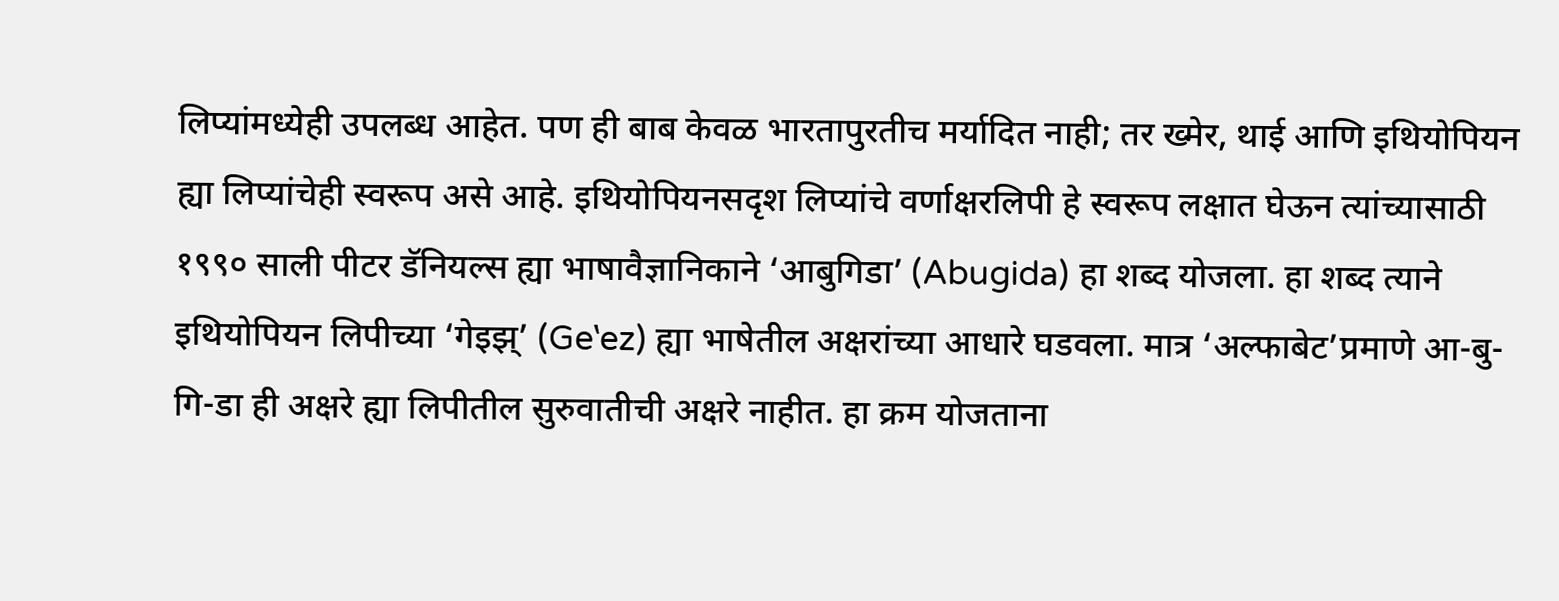लिप्यांमध्येही उपलब्ध आहेत. पण ही बाब केवळ भारतापुरतीच मर्यादित नाही; तर ख्मेर, थाई आणि इथियोपियन ह्या लिप्यांचेही स्वरूप असे आहे. इथियोपियनसदृश लिप्यांचे वर्णाक्षरलिपी हे स्वरूप लक्षात घेऊन त्यांच्यासाठी १९९० साली पीटर डॅनियल्स ह्या भाषावैज्ञानिकाने ‘आबुगिडा’ (Abugida) हा शब्द योजला. हा शब्द त्याने इथियोपियन लिपीच्या ‘गेइझ्’ (Geʽez) ह्या भाषेतील अक्षरांच्या आधारे घडवला. मात्र ‘अल्फाबेट’प्रमाणे आ-बु-गि-डा ही अक्षरे ह्या लिपीतील सुरुवातीची अक्षरे नाहीत. हा क्रम योजताना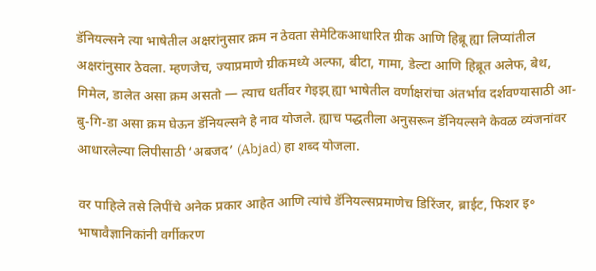डॅनियल्सने त्या भाषेतील अक्षरांनुसार क्रम न ठेवता सेमेटिकआधारित ग्रीक आणि हिब्रू ह्या लिप्यांतील अक्षरांनुसार ठेवला. म्हणजेच, ज्याप्रमाणे ग्रीकमध्ये अल्फा, बीटा, गामा, डेल्टा आणि हिब्रूत अलेफ, बेथ, गिमेल, डालेत असा क्रम असतो — त्याच धर्तीवर गेइझ् ह्या भाषेतील वर्णाक्षरांचा अंतर्भाव दर्शवण्यासाठी आ-बु-गि-डा असा क्रम घेऊन डॅनियल्सने हे नाव योजले. ह्याच पद्धतीला अनुसरून डॅनियल्सने केवळ व्यंजनांवर आधारलेल्या लिपीसाठी ‘अबजद’ (Abjad) हा शब्द योजला.

वर पाहिले तसे लिपींचे अनेक प्रकार आहेत आणि त्यांचे डॅनियल्सप्रमाणेच डिरिंजर, ब्राईट, फिशर इ॰ भाषावैज्ञानिकांनी वर्गीकरण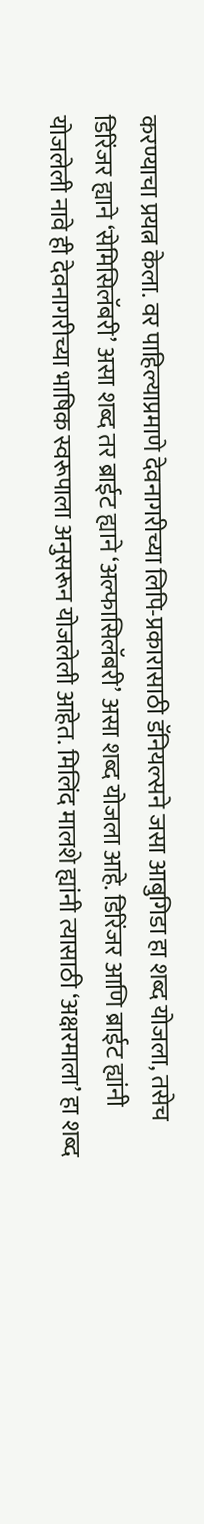करण्याचा प्रयत्न केला. वर पाहिल्याप्रमाणे देवनागरीच्या लिपि-प्रकारासाठी डॅनियल्सने जसा आबुगिडा हा शब्द योजला, तसेच डिरिंजर ह्याने ‘सेमिसिलॅबरी’ असा शब्द तर ब्राईट ह्याने ‘अल्फासिलॅबरी’ असा शब्द योजला आहे. डिरिंजर आणि ब्राईट ह्यांनी योजलेली नावे ही देवनागरीच्या भाषिक स्वरूपाला अनुसरून योजलेली आहेत. मिलिंद मालशे ह्यांनी त्यासाठी ‘अक्षरमाला’ हा शब्द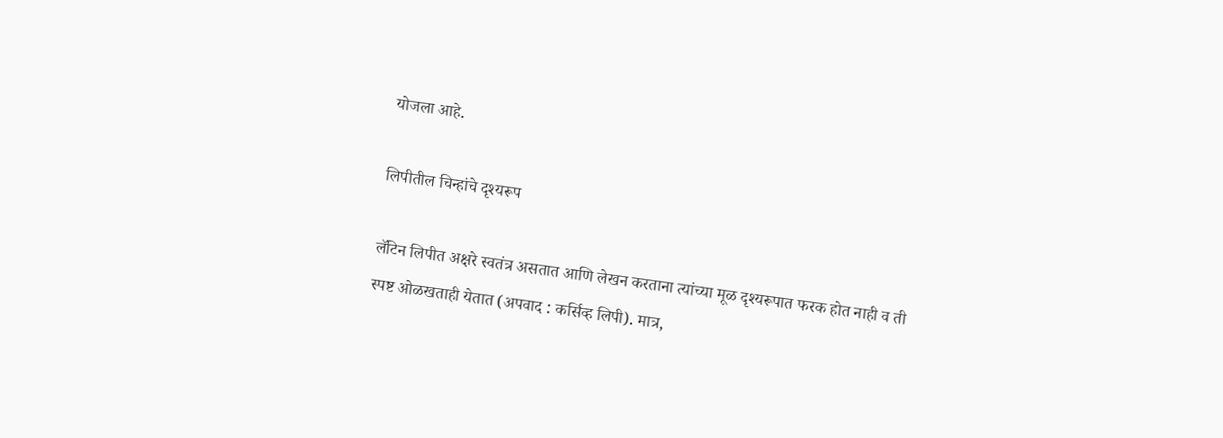योजला आहे.

लिपीतील चिन्हांचे दृश्यरूप

लॅटिन लिपीत अक्षरे स्वतंत्र असतात आणि लेखन करताना त्यांच्या मूळ दृश्यरूपात फरक होत नाही व ती स्पष्ट ओळखताही येतात (अपवाद : कर्सिव्ह लिपी). मात्र,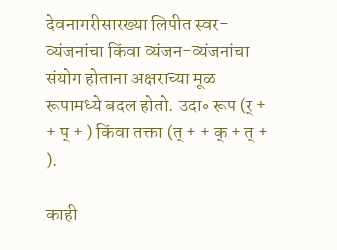देवनागरीसारख्या लिपीत स्वर-व्यंजनांचा किंवा व्यंजन-व्यंजनांचा संयोग होताना अक्षराच्या मूळ रूपामध्ये बदल होतो. उदा॰ रूप (र् + + प् + ) किंवा तक्ता (त् + + क् + त् + ).

काही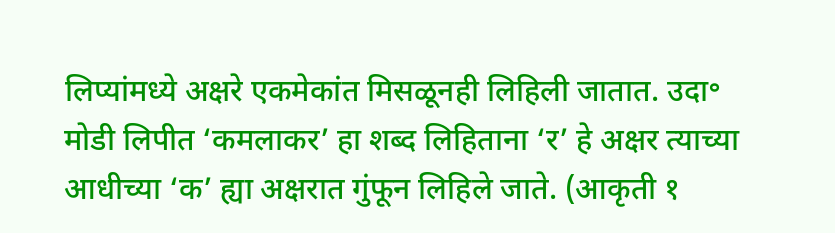लिप्यांमध्ये अक्षरे एकमेकांत मिसळूनही लिहिली जातात. उदा॰ मोडी लिपीत ‘कमलाकर’ हा शब्द लिहिताना ‘र’ हे अक्षर त्याच्या आधीच्या ‘क’ ह्या अक्षरात गुंफून लिहिले जाते. (आकृती १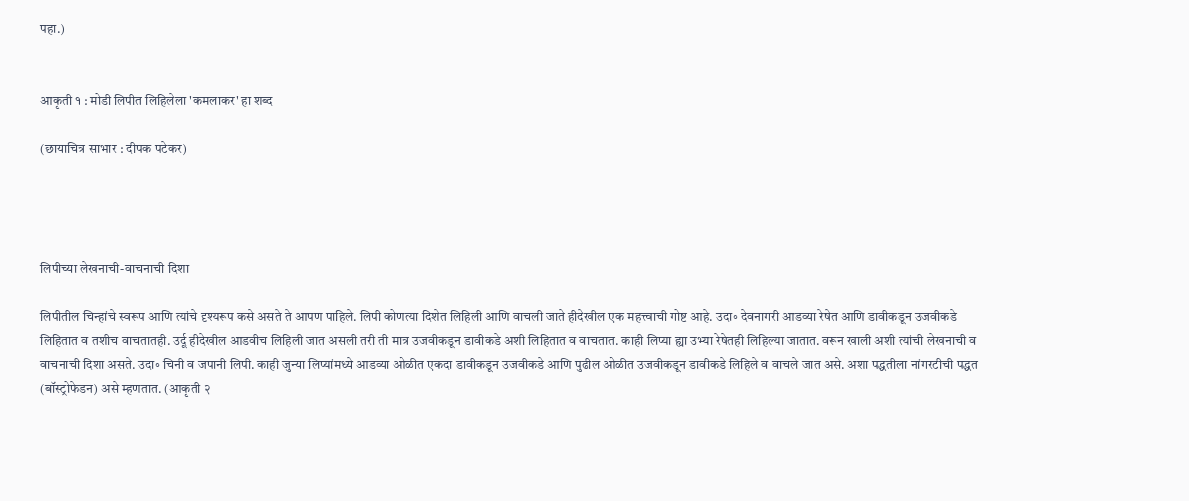पहा.)


आकृती १ : मोडी लिपीत लिहिलेला 'कमलाकर' हा शब्द

(छायाचित्र साभार : दीपक पटेकर)




लिपीच्या लेखनाची-वाचनाची दिशा

लिपीतील चिन्हांचे स्वरूप आणि त्यांचे दृश्यरूप कसे असते ते आपण पाहिले. लिपी कोणत्या दिशेत लिहिली आणि वाचली जाते हीदेखील एक महत्त्वाची गोष्ट आहे. उदा॰ देवनागरी आडव्या रेषेत आणि डावीकडून उजवीकडे लिहितात व तशीच वाचतातही. उर्दू हीदेखील आडवीच लिहिली जात असली तरी ती मात्र उजवीकडून डावीकडे अशी लिहितात व वाचतात. काही लिप्या ह्या उभ्या रेषेतही लिहिल्या जातात. वरून खाली अशी त्यांची लेखनाची व वाचनाची दिशा असते. उदा॰ चिनी व जपानी लिपी. काही जुन्या लिप्यांमध्ये आडव्या ओळीत एकदा डावीकडून उजवीकडे आणि पुढील ओळीत उजवीकडून डावीकडे लिहिले व वाचले जात असे. अशा पद्धतीला नांगरटीची पद्धत (बॉस्ट्रोफेडन) असे म्हणतात. (आकृती २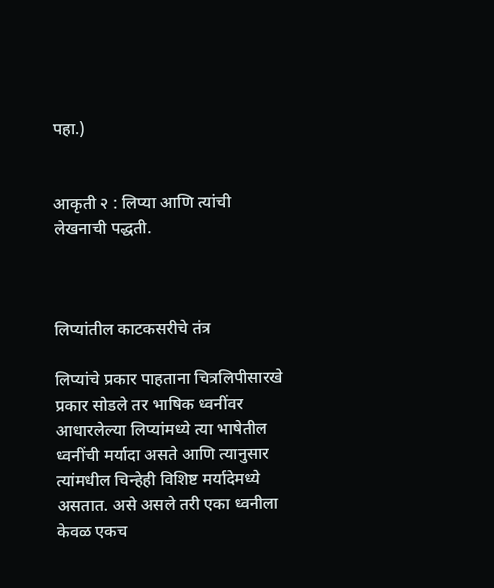पहा.)


आकृती २ : लिप्या आणि त्यांची लेखनाची पद्धती.



लिप्यांतील काटकसरीचे तंत्र

लिप्यांचे प्रकार पाहताना चित्रलिपीसारखे प्रकार सोडले तर भाषिक ध्वनींवर आधारलेल्या लिप्यांमध्ये त्या भाषेतील ध्वनींची मर्यादा असते आणि त्यानुसार त्यांमधील चिन्हेही विशिष्ट मर्यादेमध्ये असतात. असे असले तरी एका ध्वनीला केवळ एकच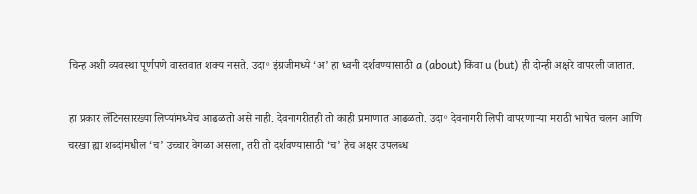चिन्ह अशी व्यवस्था पूर्णपणे वास्तवात शक्य नसते. उदा॰ इंग्रजीमध्ये ‘अ’ हा ध्वनी दर्शवण्यासाठी a (about) किंवा u (but) ही दोन्ही अक्षरे वापरली जातात.

हा प्रकार लॅटिनसारख्या लिप्यांमध्येच आढळतो असे नाही. देवनागरीतही तो काही प्रमाणात आढळतो. उदा॰ देवनागरी लिपी वापरणाऱ्या मराठी भाषेत चलन आणि चरखा ह्या शब्दांमधील ‘च’ उच्चार वेगळा असला, तरी तो दर्शवण्यासाठी ‘च’ हेच अक्षर उपलब्ध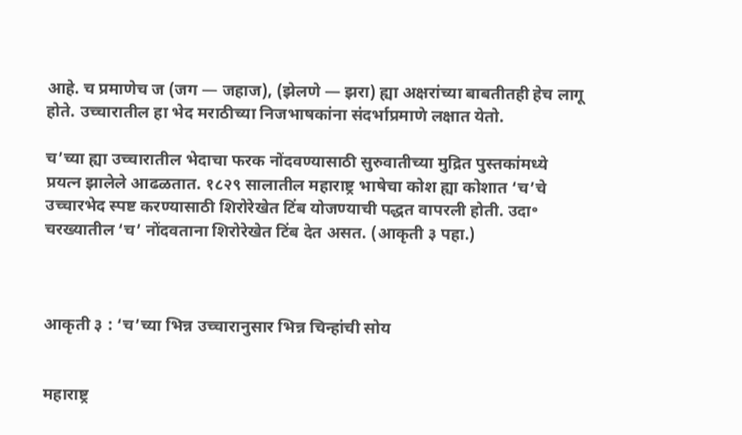आहे. च प्रमाणेच ज (जग — जहाज), (झेलणे — झरा) ह्या अक्षरांच्या बाबतीतही हेच लागू होते. उच्चारातील हा भेद मराठीच्या निजभाषकांना संदर्भाप्रमाणे लक्षात येतो.

च’च्या ह्या उच्चारातील भेदाचा फरक नोंदवण्यासाठी सुरुवातीच्या मुद्रित पुस्तकांमध्ये प्रयत्न झालेले आढळतात. १८२९ सालातील महाराष्ट्र भाषेचा कोश ह्या कोशात ‘च’चे उच्चारभेद स्पष्ट करण्यासाठी शिरोरेखेत टिंब योजण्याची पद्धत वापरली होती. उदा॰ चरख्यातील ‘च’ नोंदवताना शिरोरेखेत टिंब देत असत. (आकृती ३ पहा.)



आकृती ३ : ‘च’च्या भिन्न उच्चारानुसार भिन्न चिन्हांची सोय


महाराष्ट्र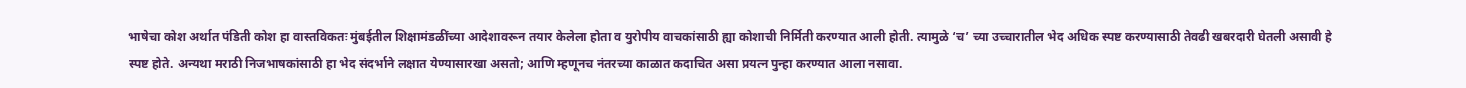भाषेचा कोश अर्थात पंडिती कोश हा वास्तविकतः मुंबईतील शिक्षामंडळींच्या आदेशावरून तयार केलेला होता व युरोपीय वाचकांसाठी ह्या कोशाची निर्मिती करण्यात आली होती. त्यामुळे ‘च’ च्या उच्चारातील भेद अधिक स्पष्ट करण्यासाठी तेवढी खबरदारी घेतली असावी हे स्पष्ट होते. अन्यथा मराठी निजभाषकांसाठी हा भेद संदर्भाने लक्षात येण्यासारखा असतो; आणि म्हणूनच नंतरच्या काळात कदाचित असा प्रयत्न पुन्हा करण्यात आला नसावा.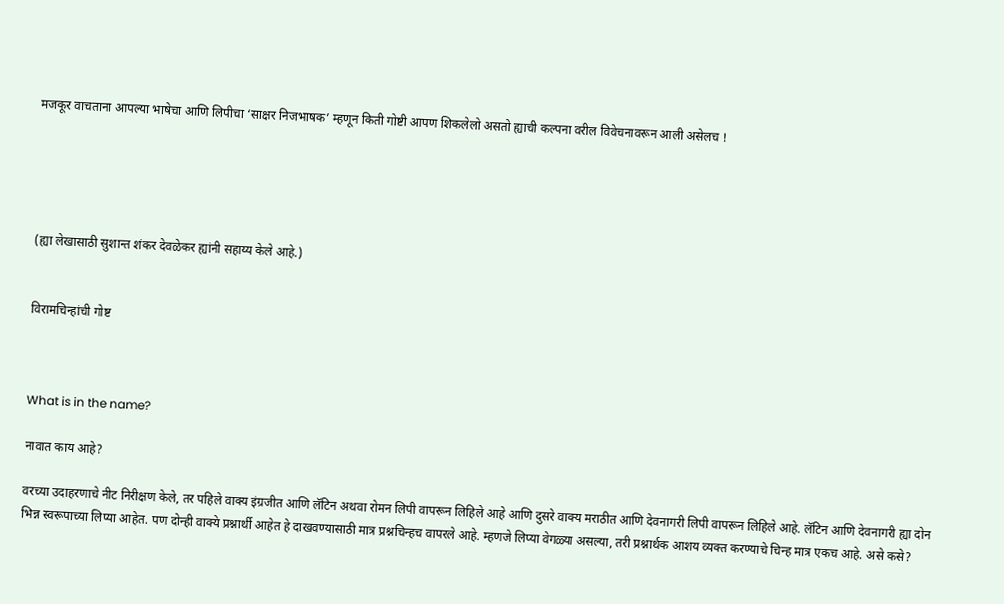मजकूर वाचताना आपल्या भाषेचा आणि लिपीचा ‘साक्षर निजभाषक’ म्हणून किती गोष्टी आपण शिकलेलो असतो ह्याची कल्पना वरील विवेचनावरून आली असेलच !





(ह्या लेखासाठी सुशान्त शंकर देवळेकर ह्यांनी सहाय्य केले आहे.)


विरामचिन्हांची गोष्ट



What is in the name?

नावात काय आहे?

वरच्या उदाहरणाचे नीट निरीक्षण केले, तर पहिले वाक्य इंग्रजीत आणि लॅटिन अथवा रोमन लिपी वापरून लिहिले आहे आणि दुसरे वाक्य मराठीत आणि देवनागरी लिपी वापरून लिहिले आहे. लॅटिन आणि देवनागरी ह्या दोन भिन्न स्वरूपाच्या लिप्या आहेत. पण दोन्ही वाक्ये प्रश्नार्थी आहेत हे दाखवण्यासाठी मात्र प्रश्नचिन्हच वापरले आहे. म्हणजे लिप्या वेगळ्या असल्या, तरी प्रश्नार्थक आशय व्यक्त करण्याचे चिन्ह मात्र एकच आहे. असे कसे?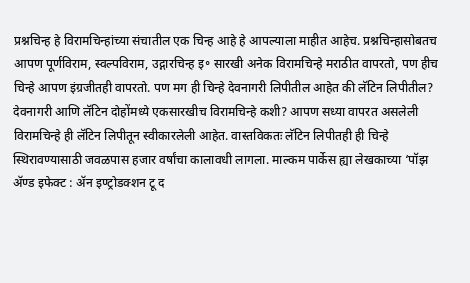प्रश्नचिन्ह हे विरामचिन्हांच्या संचातील एक चिन्ह आहे हे आपल्याला माहीत आहेच. प्रश्नचिन्हासोबतच आपण पूर्णविराम, स्वल्पविराम, उद्गारचिन्ह इ॰ सारखी अनेक विरामचिन्हे मराठीत वापरतो, पण हीच चिन्हे आपण इंग्रजीतही वापरतो. पण मग ही चिन्हे देवनागरी लिपीतील आहेत की लॅटिन लिपीतील? देवनागरी आणि लॅटिन दोहोंमध्ये एकसारखीच विरामचिन्हे कशी? आपण सध्या वापरत असलेली विरामचिन्हे ही लॅटिन लिपीतून स्वीकारलेली आहेत. वास्तविकतः लॅटिन लिपीतही ही चिन्हे स्थिरावण्यासाठी जवळपास हजार वर्षांचा कालावधी लागला. माल्कम पार्केस ह्या लेखकाच्या ‘पॉझ ॲण्ड इफेक्ट : ॲन इण्ट्रोडक्शन टू द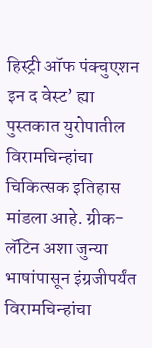हिस्ट्री ऑफ पंक्चुएशन इन द वेस्ट’ ह्या पुस्तकात युरोपातील विरामचिन्हांचा चिकित्सक इतिहास मांडला आहे. ग्रीक-लॅटिन अशा जुन्या भाषांपासून इंग्रजीपर्यंत विरामचिन्हांचा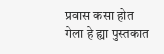प्रवास कसा होत गेला हे ह्या पुस्तकात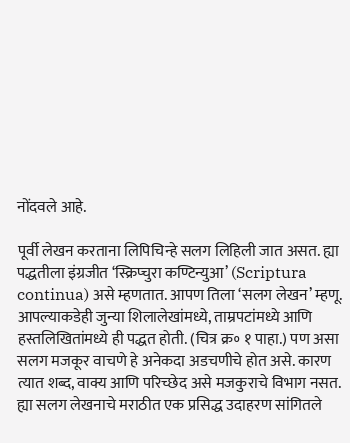नोंदवले आहे.

पूर्वी लेखन करताना लिपिचिन्हे सलग लिहिली जात असत. ह्या पद्धतीला इंग्रजीत ‘स्क्रिप्चुरा कण्टिन्युआ’ (Scriptura continua) असे म्हणतात. आपण तिला ‘सलग लेखन’ म्हणू. आपल्याकडेही जुन्या शिलालेखांमध्ये, ताम्रपटांमध्ये आणि हस्तलिखितांमध्ये ही पद्धत होती. (चित्र क्र॰ १ पाहा.) पण असा सलग मजकूर वाचणे हे अनेकदा अडचणीचे होत असे. कारण त्यात शब्द, वाक्य आणि परिच्छेद असे मजकुराचे विभाग नसत. ह्या सलग लेखनाचे मराठीत एक प्रसिद्ध उदाहरण सांगितले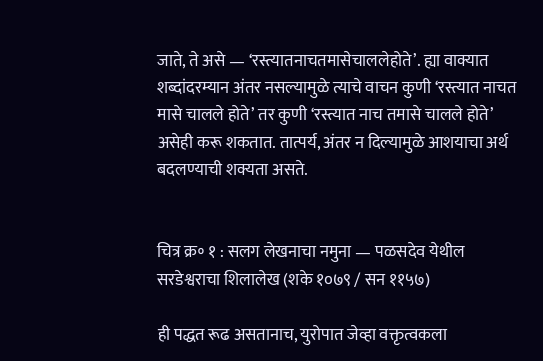जाते, ते असे — ‘रस्त्यातनाचतमासेचाललेहोते’. ह्या वाक्यात शब्दांदरम्यान अंतर नसल्यामुळे त्याचे वाचन कुणी ‘रस्त्यात नाचत मासे चालले होते’ तर कुणी ‘रस्त्यात नाच तमासे चालले होते’ असेही करू शकतात. तात्पर्य, अंतर न दिल्यामुळे आशयाचा अर्थ बदलण्याची शक्यता असते.


चित्र क्र॰ १ : सलग लेखनाचा नमुना — पळसदेव येथील सरडेश्वराचा शिलालेख (शके १०७९ / सन ११५७)

ही पद्धत रूढ असतानाच, युरोपात जेव्हा वक्तृत्वकला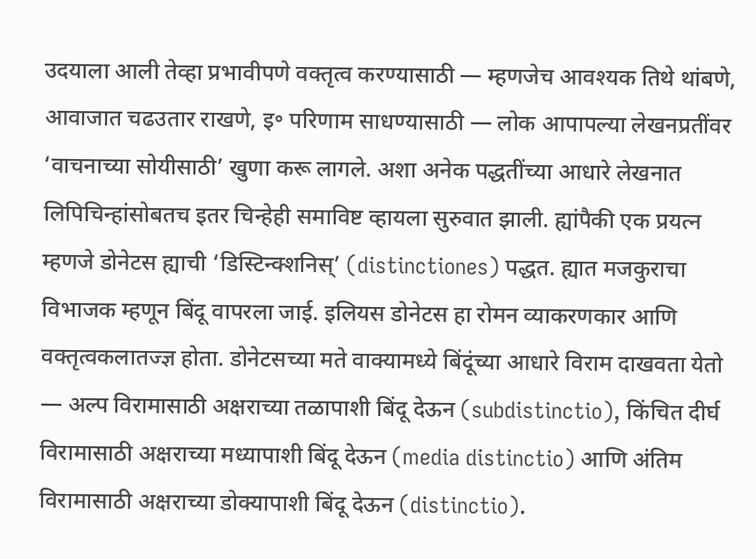उदयाला आली तेव्हा प्रभावीपणे वक्तृत्व करण्यासाठी — म्हणजेच आवश्यक तिथे थांबणे, आवाजात चढउतार राखणे, इ॰ परिणाम साधण्यासाठी — लोक आपापल्या लेखनप्रतींवर ‘वाचनाच्या सोयीसाठी’ खुणा करू लागले. अशा अनेक पद्धतींच्या आधारे लेखनात लिपिचिन्हांसोबतच इतर चिन्हेही समाविष्ट व्हायला सुरुवात झाली. ह्यांपैकी एक प्रयत्न म्हणजे डोनेटस ह्याची ‘डिस्टिन्क्शनिस्’ (distinctiones) पद्धत. ह्यात मजकुराचा विभाजक म्हणून बिंदू वापरला जाई. इलियस डोनेटस हा रोमन व्याकरणकार आणि वक्तृत्वकलातज्ज्ञ होता. डोनेटसच्या मते वाक्यामध्ये बिंदूंच्या आधारे विराम दाखवता येतो — अल्प विरामासाठी अक्षराच्या तळापाशी बिंदू देऊन (subdistinctio), किंचित दीर्घ विरामासाठी अक्षराच्या मध्यापाशी बिंदू देऊन (media distinctio) आणि अंतिम विरामासाठी अक्षराच्या डोक्यापाशी बिंदू देऊन (distinctio).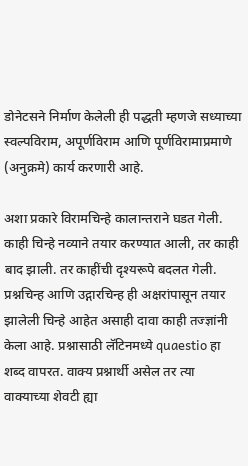डोनेटसने निर्माण केलेली ही पद्धती म्हणजे सध्याच्या स्वल्पविराम, अपूर्णविराम आणि पूर्णविरामाप्रमाणे (अनुक्रमे) कार्य करणारी आहे.

अशा प्रकारे विरामचिन्हे कालान्तराने घडत गेली. काही चिन्हे नव्याने तयार करण्यात आली, तर काही बाद झाली. तर काहींची दृश्यरूपे बदलत गेली. प्रश्नचिन्ह आणि उद्गारचिन्ह ही अक्षरांपासून तयार झालेली चिन्हे आहेत असाही दावा काही तज्ज्ञांनी केला आहे. प्रश्नासाठी लॅटिनमध्ये quaestio हा शब्द वापरत. वाक्य प्रश्नार्थी असेल तर त्या वाक्याच्या शेवटी ह्या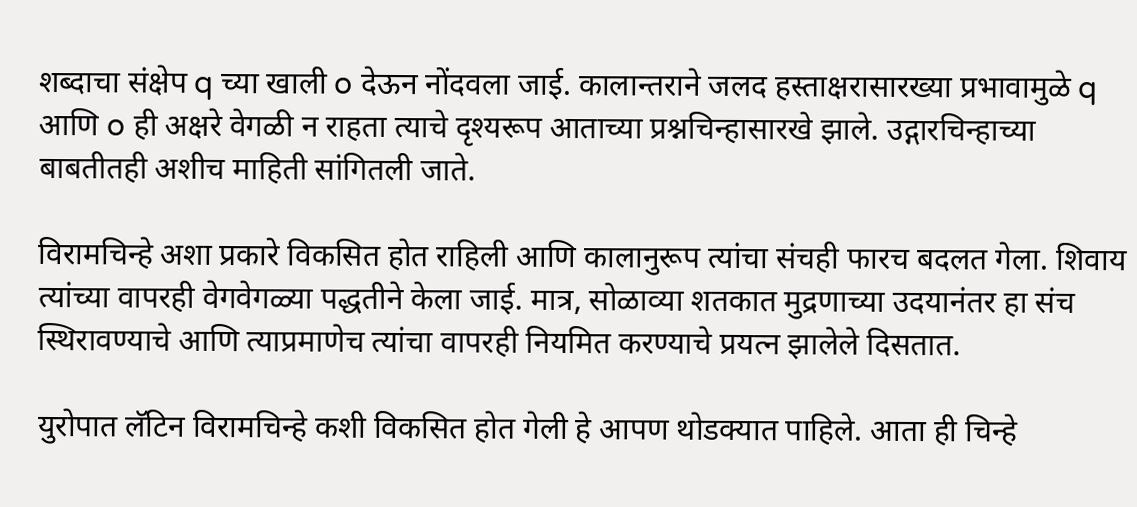शब्दाचा संक्षेप q च्या खाली o देऊन नोंदवला जाई. कालान्तराने जलद हस्ताक्षरासारख्या प्रभावामुळे q आणि o ही अक्षरे वेगळी न राहता त्याचे दृश्यरूप आताच्या प्रश्नचिन्हासारखे झाले. उद्गारचिन्हाच्या बाबतीतही अशीच माहिती सांगितली जाते.

विरामचिन्हे अशा प्रकारे विकसित होत राहिली आणि कालानुरूप त्यांचा संचही फारच बदलत गेला. शिवाय त्यांच्या वापरही वेगवेगळ्या पद्धतीने केला जाई. मात्र, सोळाव्या शतकात मुद्रणाच्या उदयानंतर हा संच स्थिरावण्याचे आणि त्याप्रमाणेच त्यांचा वापरही नियमित करण्याचे प्रयत्न झालेले दिसतात.

युरोपात लॅटिन विरामचिन्हे कशी विकसित होत गेली हे आपण थोडक्यात पाहिले. आता ही चिन्हे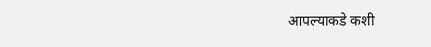आपल्याकडे कशी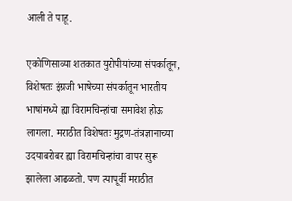आली ते पाहू.

एकोणिसाव्या शतकात युरोपीयांच्या संपर्कातून, विशेषतः इंग्रजी भाषेच्या संपर्कातून भारतीय भाषांमध्ये ह्या विरामचिन्हांचा समावेश होऊ लागला. मराठीत विशेषतः मुद्रण-तंत्रज्ञानाच्या उदयाबरोबर ह्या विरामचिन्हांचा वापर सुरू झालेला आढळतो. पण त्यापूर्वी मराठीत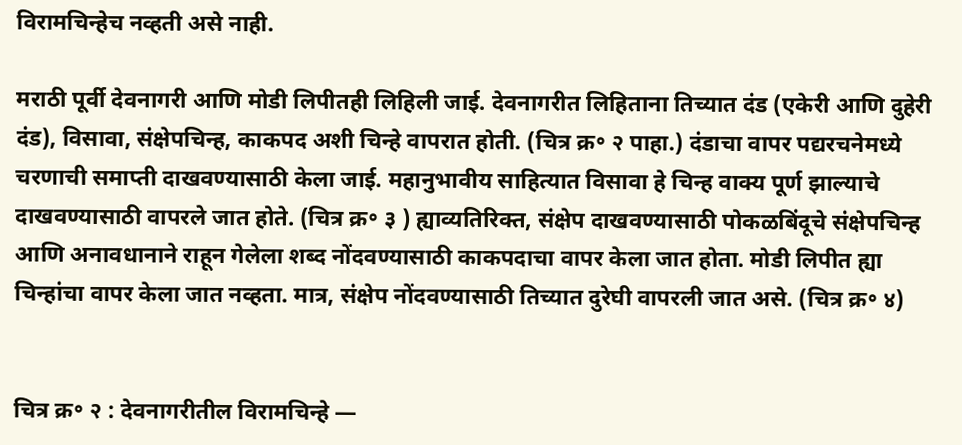विरामचिन्हेच नव्हती असे नाही.

मराठी पूर्वी देवनागरी आणि मोडी लिपीतही लिहिली जाई. देवनागरीत लिहिताना तिच्यात दंड (एकेरी आणि दुहेरी दंड), विसावा, संक्षेपचिन्ह, काकपद अशी चिन्हे वापरात होती. (चित्र क्र॰ २ पाहा.) दंडाचा वापर पद्यरचनेमध्ये चरणाची समाप्ती दाखवण्यासाठी केला जाई. महानुभावीय साहित्यात विसावा हे चिन्ह वाक्य पूर्ण झाल्याचे दाखवण्यासाठी वापरले जात होते. (चित्र क्र॰ ३ ) ह्याव्यतिरिक्त, संक्षेप दाखवण्यासाठी पोकळबिंदूचे संक्षेपचिन्ह आणि अनावधानाने राहून गेलेला शब्द नोंदवण्यासाठी काकपदाचा वापर केला जात होता. मोडी लिपीत ह्या चिन्हांचा वापर केला जात नव्हता. मात्र, संक्षेप नोंदवण्यासाठी तिच्यात दुरेघी वापरली जात असे. (चित्र क्र॰ ४)


चित्र क्र॰ २ : देवनागरीतील विरामचिन्हे —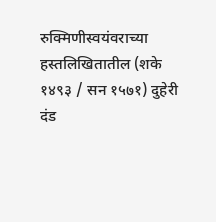रुक्मिणीस्वयंवराच्या हस्तलिखितातील (शके १४९३ / सन १५७१) दुहेरी दंड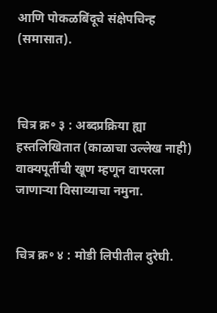आणि पोकळबिंदूचे संक्षेपचिन्ह (समासात).



चित्र क्र॰ ३ : अब्दप्रक्रिया ह्या हस्तलिखितात (काळाचा उल्लेख नाही) वाक्यपूर्तीची खूण म्हणून वापरला जाणाऱ्या विसाव्याचा नमुना.


चित्र क्र॰ ४ : मोडी लिपीतील दुरेघी.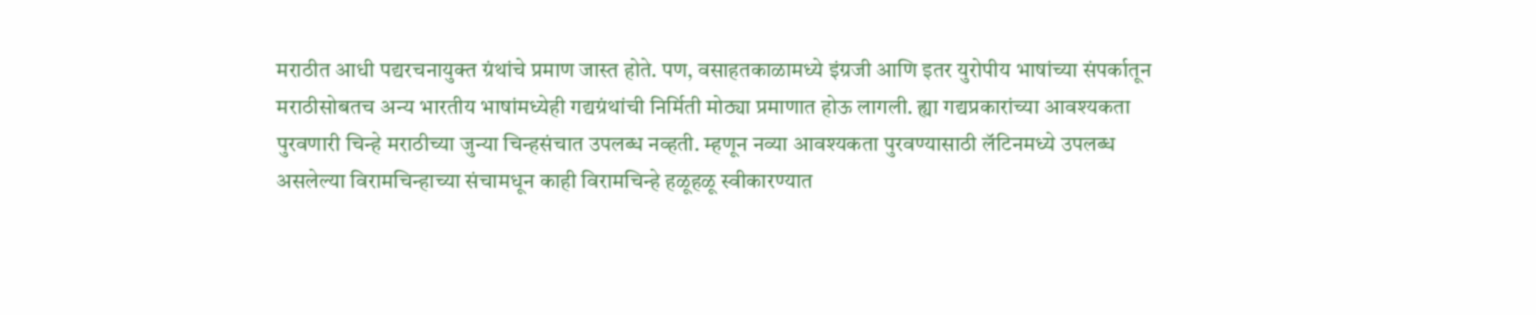मराठीत आधी पद्यरचनायुक्त ग्रंथांचे प्रमाण जास्त होते. पण, वसाहतकाळामध्ये इंग्रजी आणि इतर युरोपीय भाषांच्या संपर्कातून मराठीसोबतच अन्य भारतीय भाषांमध्येही गद्यग्रंथांची निर्मिती मोठ्या प्रमाणात होऊ लागली. ह्या गद्यप्रकारांच्या आवश्यकता पुरवणारी चिन्हे मराठीच्या जुन्या चिन्हसंचात उपलब्ध नव्हती. म्हणून नव्या आवश्यकता पुरवण्यासाठी लॅटिनमध्ये उपलब्ध असलेल्या विरामचिन्हाच्या संचामधून काही विरामचिन्हे हळूहळू स्वीकारण्यात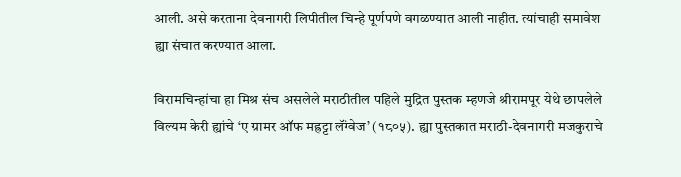आली. असे करताना देवनागरी लिपीतील चिन्हे पूर्णपणे वगळण्यात आली नाहीत. त्यांचाही समावेश ह्या संचात करण्यात आला.

विरामचिन्हांचा हा मिश्र संच असलेले मराठीतील पहिले मुद्रित पुस्तक म्हणजे श्रीरामपूर येथे छापलेले विल्यम केरी ह्यांचे ‘ए ग्रामर ऑफ मह्रट्टा लॅंग्वेज’ (१८०५). ह्या पुस्तकात मराठी-देवनागरी मजकुराचे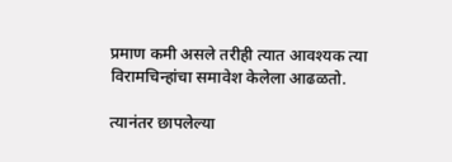प्रमाण कमी असले तरीही त्यात आवश्यक त्या विरामचिन्हांचा समावेश केलेला आढळतो.

त्यानंतर छापलेल्या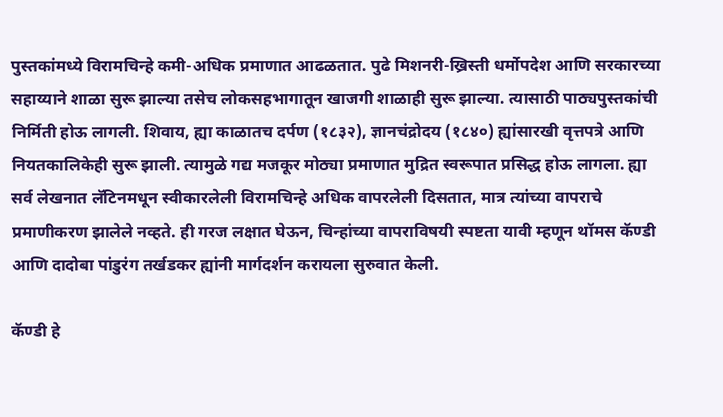पुस्तकांमध्ये विरामचिन्हे कमी-अधिक प्रमाणात आढळतात. पुढे मिशनरी-ख्रिस्ती धर्मोपदेश आणि सरकारच्या सहाय्याने शाळा सुरू झाल्या तसेच लोकसहभागातून खाजगी शाळाही सुरू झाल्या. त्यासाठी पाठ्यपुस्तकांची निर्मिती होऊ लागली. शिवाय, ह्या काळातच दर्पण (१८३२), ज्ञानचंद्रोदय (१८४०) ह्यांसारखी वृत्तपत्रे आणि नियतकालिकेही सुरू झाली. त्यामुळे गद्य मजकूर मोठ्या प्रमाणात मुद्रित स्वरूपात प्रसिद्ध होऊ लागला. ह्या सर्व लेखनात लॅटिनमधून स्वीकारलेली विरामचिन्हे अधिक वापरलेली दिसतात, मात्र त्यांच्या वापराचे प्रमाणीकरण झालेले नव्हते. ही गरज लक्षात घेऊन, चिन्हांच्या वापराविषयी स्पष्टता यावी म्हणून थॉमस कॅण्डी आणि दादोबा पांडुरंग तर्खडकर ह्यांनी मार्गदर्शन करायला सुरुवात केली.

कॅण्डी हे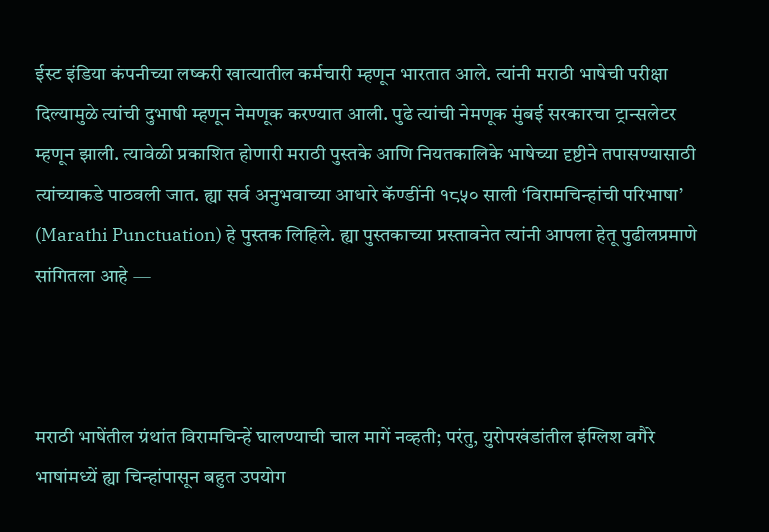ईस्ट इंडिया कंपनीच्या लष्करी खात्यातील कर्मचारी म्हणून भारतात आले. त्यांनी मराठी भाषेची परीक्षा दिल्यामुळे त्यांची दुभाषी म्हणून नेमणूक करण्यात आली. पुढे त्यांची नेमणूक मुंबई सरकारचा ट्रान्सलेटर म्हणून झाली. त्यावेळी प्रकाशित होणारी मराठी पुस्तके आणि नियतकालिके भाषेच्या दृष्टीने तपासण्यासाठी त्यांच्याकडे पाठवली जात. ह्या सर्व अनुभवाच्या आधारे कॅण्डींनी १८५० साली ‘विरामचिन्हांची परिभाषा’ (Marathi Punctuation) हे पुस्तक लिहिले. ह्या पुस्तकाच्या प्रस्तावनेत त्यांनी आपला हेतू पुढीलप्रमाणे सांगितला आहे —



मराठी भाषेंतील ग्रंथांत विरामचिन्हें घालण्याची चाल मागें नव्हती; परंतु, युरोपखंडांतील इंग्लिश वगैरे भाषांमध्यें ह्या चिन्हांपासून बहुत उपयोग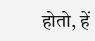होतो, हें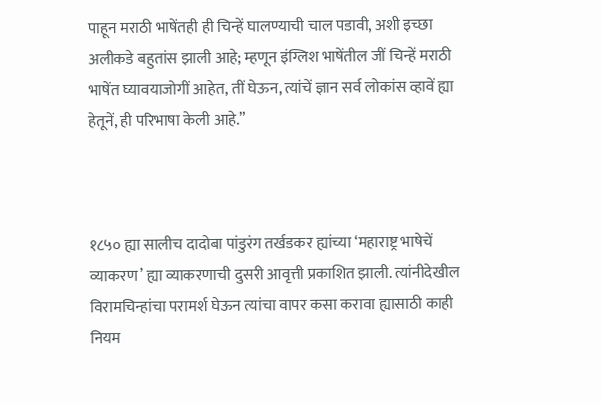पाहून मराठी भाषेंतही ही चिन्हें घालण्याची चाल पडावी, अशी इच्छा अलीकडे बहुतांस झाली आहे; म्हणून इंग्लिश भाषेंतील जीं चिन्हें मराठी भाषेंत घ्यावयाजोगीं आहेत, तीं घेऊन, त्यांचें ज्ञान सर्व लोकांस व्हावें ह्या हेतूनें, ही परिभाषा केली आहे.”



१८५० ह्या सालीच दादोबा पांडुरंग तर्खडकर ह्यांच्या ‘महाराष्ट्र भाषेचें व्याकरण’ ह्या व्याकरणाची दुसरी आवृत्ती प्रकाशित झाली. त्यांनीदेखील विरामचिन्हांचा परामर्श घेऊन त्यांचा वापर कसा करावा ह्यासाठी काही नियम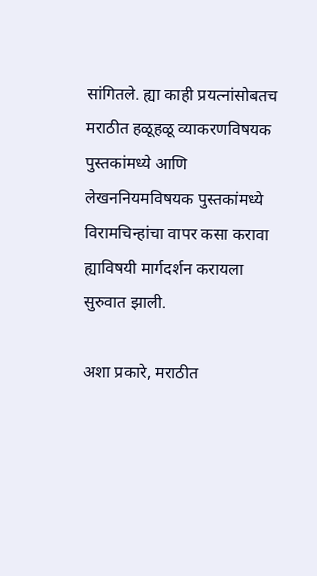सांगितले. ह्या काही प्रयत्नांसोबतच मराठीत हळूहळू व्याकरणविषयक पुस्तकांमध्ये आणि लेखननियमविषयक पुस्तकांमध्ये विरामचिन्हांचा वापर कसा करावा ह्याविषयी मार्गदर्शन करायला सुरुवात झाली.

अशा प्रकारे, मराठीत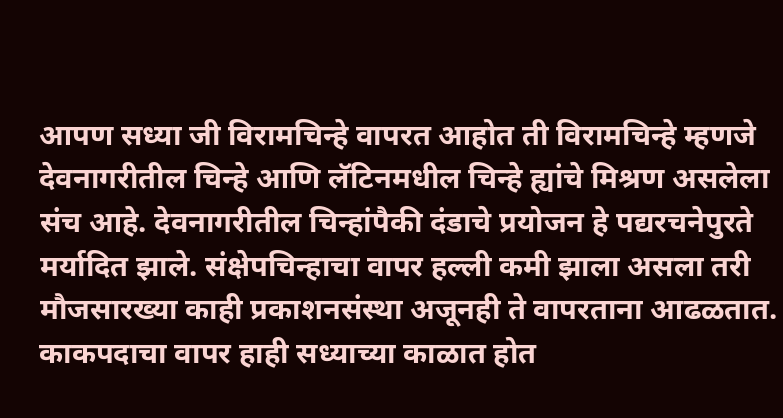आपण सध्या जी विरामचिन्हे वापरत आहोत ती विरामचिन्हे म्हणजे देवनागरीतील चिन्हे आणि लॅटिनमधील चिन्हे ह्यांचे मिश्रण असलेला संच आहे. देवनागरीतील चिन्हांपैकी दंडाचे प्रयोजन हे पद्यरचनेपुरते मर्यादित झाले. संक्षेपचिन्हाचा वापर हल्ली कमी झाला असला तरी मौजसारख्या काही प्रकाशनसंस्था अजूनही ते वापरताना आढळतात. काकपदाचा वापर हाही सध्याच्या काळात होत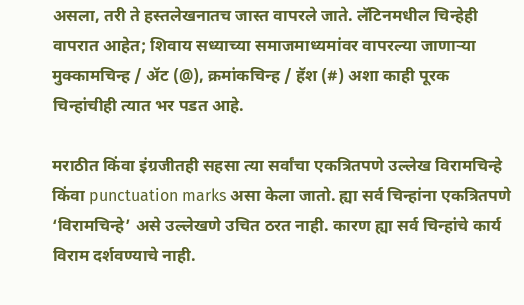असला, तरी ते हस्तलेखनातच जास्त वापरले जाते. लॅटिनमधील चिन्हेही वापरात आहेत; शिवाय सध्याच्या समाजमाध्यमांवर वापरल्या जाणाऱ्या मुक्कामचिन्ह / ॲट (@), क्रमांकचिन्ह / हॅश (#) अशा काही पूरक चिन्हांचीही त्यात भर पडत आहे.

मराठीत किंवा इंग्रजीतही सहसा त्या सर्वांचा एकत्रितपणे उल्लेख विरामचिन्हे किंवा punctuation marks असा केला जातो. ह्या सर्व चिन्हांना एकत्रितपणे ‘विरामचिन्हे’ असे उल्लेखणे उचित ठरत नाही. कारण ह्या सर्व चिन्हांचे कार्य विराम दर्शवण्याचे नाही.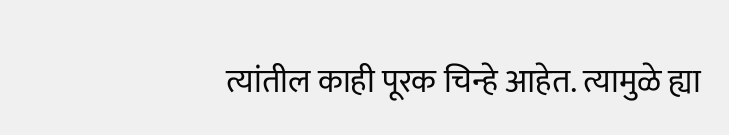त्यांतील काही पूरक चिन्हे आहेत. त्यामुळे ह्या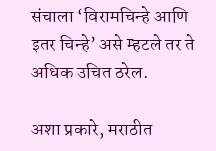संचाला ‘विरामचिन्हे आणि इतर चिन्हे’ असे म्हटले तर ते अधिक उचित ठरेल.

अशा प्रकारे, मराठीत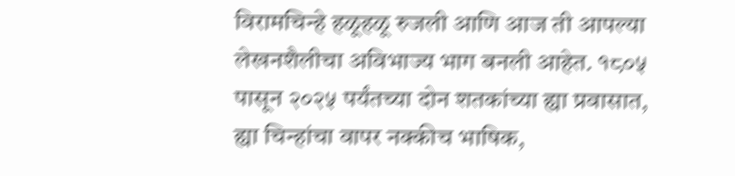विरामचिन्हे हळूहळू रुजली आणि आज ती आपल्या लेखनशैलीचा अविभाज्य भाग बनली आहेत. १८०५ पासून २०२५ पर्यंतच्या दोन शतकांच्या ह्या प्रवासात, ह्या चिन्हांचा वापर नक्कीच भाषिक,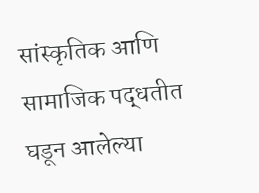सांस्कृतिक आणि सामाजिक पद्धतीत घडून आलेल्या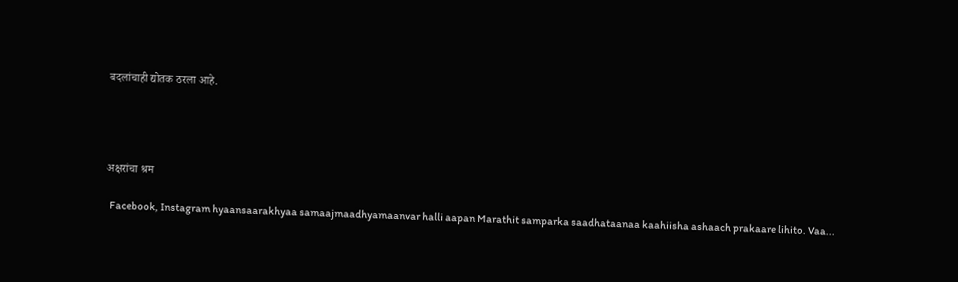बदलांचाही द्योतक ठरला आहे.




अक्षरांचा श्रम

  Facebook, Instagram hyaansaarakhyaa samaajmaadhyamaanvar halli aapan Marathit samparka saadhataanaa kaahiisha ashaach prakaare lihito. Vaa...